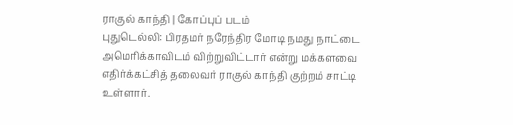ராகுல் காந்தி | கோப்புப் படம்
புதுடெல்லி: பிரதமர் நரேந்திர மோடி நமது நாட்டை அமெரிக்காவிடம் விற்றுவிட்டார் என்று மக்களவை எதிர்க்கட்சித் தலைவர் ராகுல் காந்தி குற்றம் சாட்டி உள்ளார்.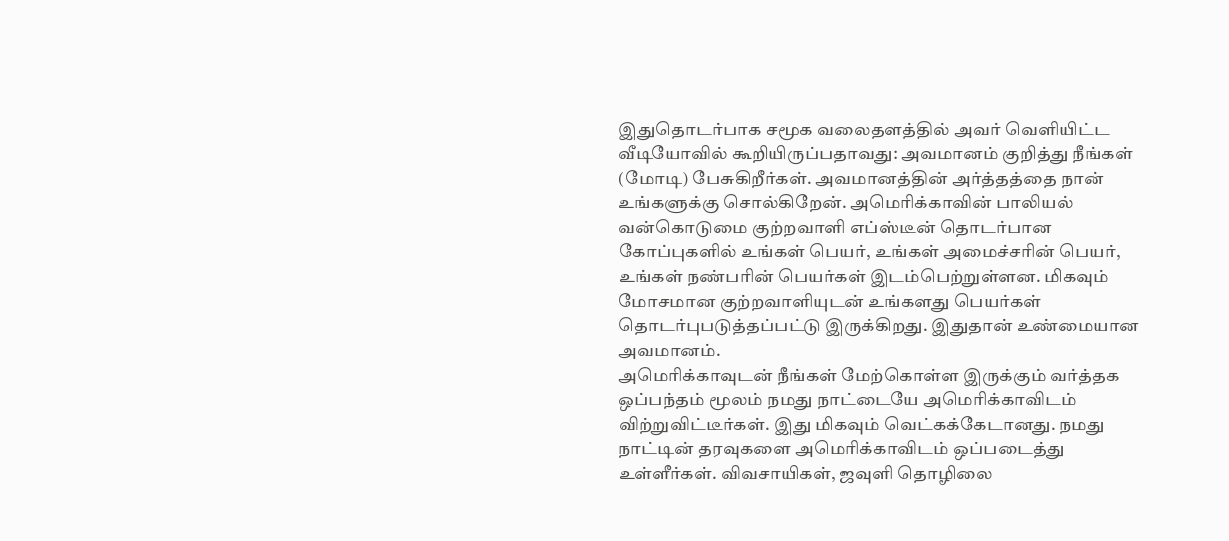இதுதொடர்பாக சமூக வலைதளத்தில் அவர் வெளியிட்ட வீடியோவில் கூறியிருப்பதாவது: அவமானம் குறித்து நீங்கள் (மோடி) பேசுகிறீர்கள். அவமானத்தின் அர்த்தத்தை நான் உங்களுக்கு சொல்கிறேன். அமெரிக்காவின் பாலியல் வன்கொடுமை குற்றவாளி எப்ஸ்டீன் தொடர்பான கோப்புகளில் உங்கள் பெயர், உங்கள் அமைச்சரின் பெயர், உங்கள் நண்பரின் பெயர்கள் இடம்பெற்றுள்ளன. மிகவும் மோசமான குற்றவாளியுடன் உங்களது பெயர்கள் தொடர்புபடுத்தப்பட்டு இருக்கிறது. இதுதான் உண்மையான அவமானம்.
அமெரிக்காவுடன் நீங்கள் மேற்கொள்ள இருக்கும் வர்த்தக ஒப்பந்தம் மூலம் நமது நாட்டையே அமெரிக்காவிடம் விற்றுவிட்டீர்கள். இது மிகவும் வெட்கக்கேடானது. நமது நாட்டின் தரவுகளை அமெரிக்காவிடம் ஒப்படைத்து உள்ளீர்கள். விவசாயிகள், ஜவுளி தொழிலை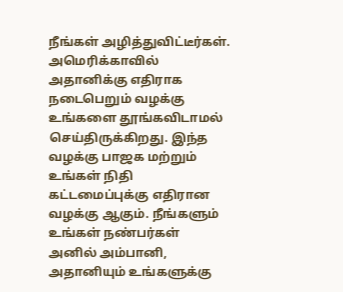நீங்கள் அழித்துவிட்டீர்கள்.
அமெரிக்காவில் அதானிக்கு எதிராக நடைபெறும் வழக்கு உங்களை தூங்கவிடாமல் செய்திருக்கிறது. இந்த வழக்கு பாஜக மற்றும் உங்கள் நிதி கட்டமைப்புக்கு எதிரான வழக்கு ஆகும். நீங்களும் உங்கள் நண்பர்கள் அனில் அம்பானி, அதானியும் உங்களுக்கு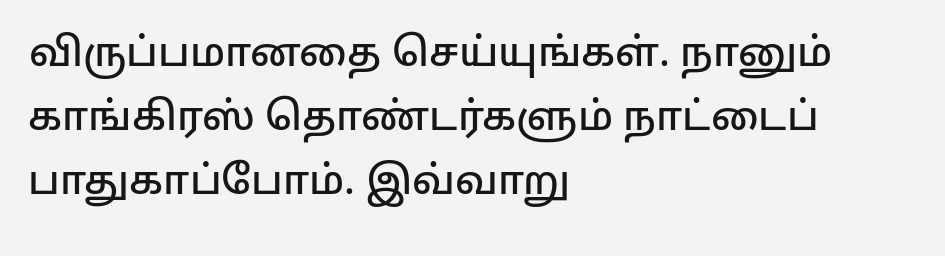விருப்பமானதை செய்யுங்கள். நானும் காங்கிரஸ் தொண்டர்களும் நாட்டைப் பாதுகாப்போம். இவ்வாறு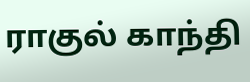ராகுல் காந்தி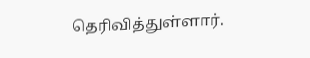தெரிவித்துள்ளார்.